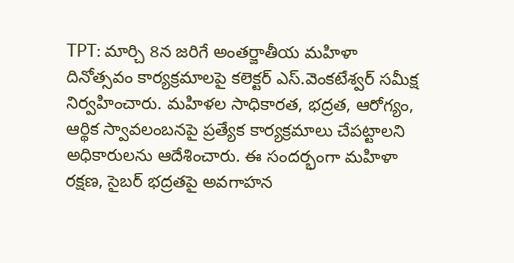TPT: మార్చి 8న జరిగే అంతర్జాతీయ మహిళా దినోత్సవం కార్యక్రమాలపై కలెక్టర్ ఎస్.వెంకటేశ్వర్ సమీక్ష నిర్వహించారు. మహిళల సాధికారత, భద్రత, ఆరోగ్యం, ఆర్థిక స్వావలంబనపై ప్రత్యేక కార్యక్రమాలు చేపట్టాలని అధికారులను ఆదేశించారు. ఈ సందర్భంగా మహిళా రక్షణ, సైబర్ భద్రతపై అవగాహన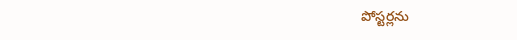పోస్టర్లను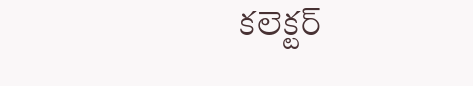కలెక్టర్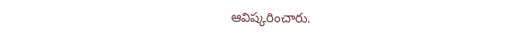ఆవిష్కరించారు.